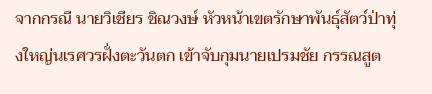จากกรณี นายวิเชียร ชิณวงษ์ หัวหน้าเขตรักษาพันธุ์สัตว์ป่าทุ่งใหญ่นเรศวรฝั่งตะวันตก เข้าจับกุมนายเปรมชัย กรรณสูต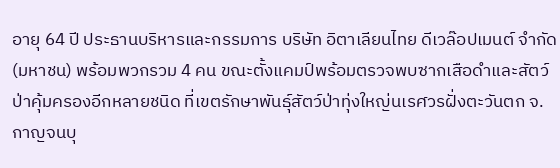อายุ 64 ปี ประธานบริหารและกรรมการ บริษัท อิตาเลียนไทย ดีเวล๊อปเมนต์ จำกัด (มหาชน) พร้อมพวกรวม 4 คน ขณะตั้งแคมป์พร้อมตรวจพบซากเสือดำและสัตว์ป่าคุ้มครองอีกหลายชนิด ที่เขตรักษาพันธุ์สัตว์ป่าทุ่งใหญ่นเรศวรฝั่งตะวันตก จ.กาญจนบุ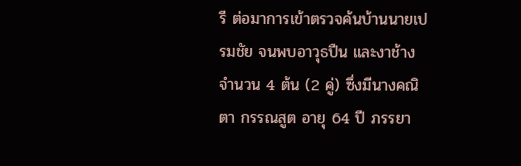รี ต่อมาการเข้าตรวจค้นบ้านนายเปรมชัย จนพบอาวุธปืน และงาช้าง จำนวน 4 ต้น (2 คู่) ซึ่งมีนางคณิตา กรรณสูต อายุ 64 ปี ภรรยา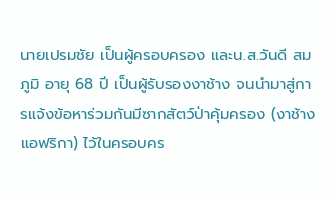นายเปรมชัย เป็นผู้ครอบครอง และน.ส.วันดี สมภูมิ อายุ 68 ปี เป็นผู้รับรองงาช้าง จนนำมาสู่การแจ้งข้อหาร่วมกันมีซากสัตว์ป่าคุ้มครอง (งาช้างแอฟริกา) ไว้ในครอบคร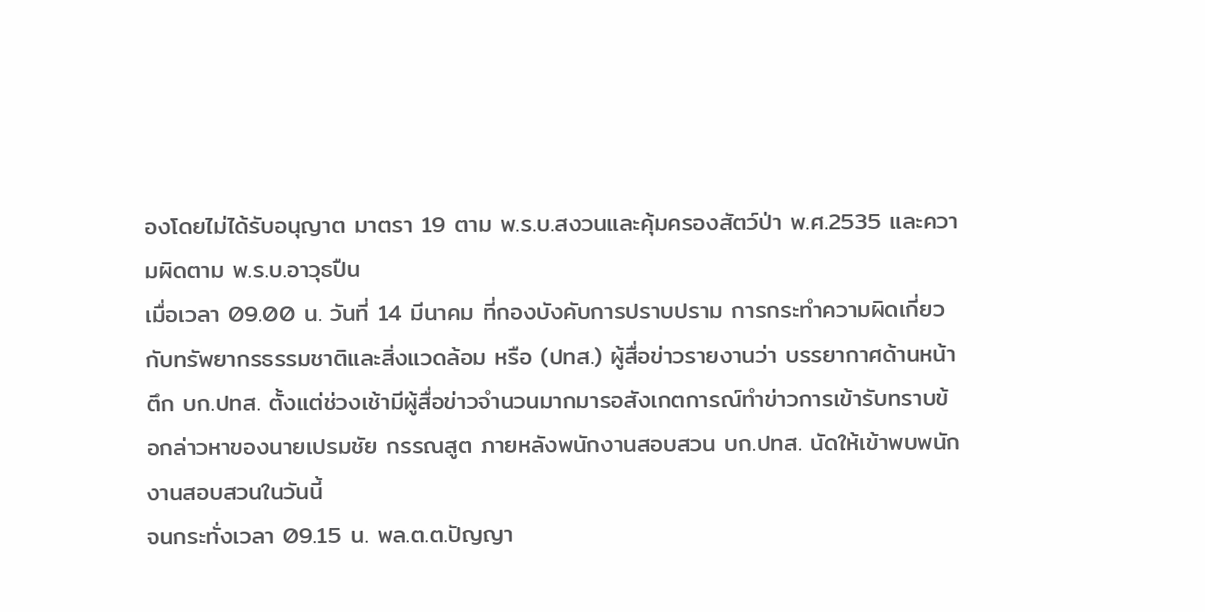องโดยไม่ได้รับอนุญาต มาตรา 19 ตาม พ.ร.บ.สงวนและคุ้มครองสัตว์ป่า พ.ศ.2535 และความผิดตาม พ.ร.บ.อาวุธปืน
เมื่อเวลา 09.00 น. วันที่ 14 มีนาคม ที่กองบังคับการปราบปราม การกระทำความผิดเกี่ยวกับทรัพยากรธรรมชาติและสิ่งแวดล้อม หรือ (ปทส.) ผู้สื่อข่าวรายงานว่า บรรยากาศด้านหน้าตึก บก.ปทส. ตั้งแต่ช่วงเช้ามีผู้สื่อข่าวจำนวนมากมารอสังเกตการณ์ทำข่าวการเข้ารับทราบข้อกล่าวหาของนายเปรมชัย กรรณสูต ภายหลังพนักงานสอบสวน บก.ปทส. นัดให้เข้าพบพนักงานสอบสวนในวันนี้
จนกระทั่งเวลา 09.15 น. พล.ต.ต.ปัญญา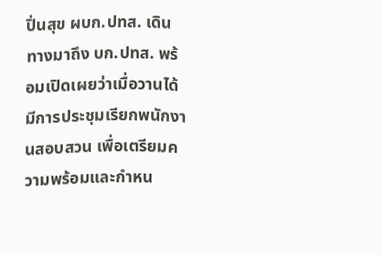ปิ่นสุข ผบก.ปทส. เดินทางมาถึง บก.ปทส. พร้อมเปิดเผยว่าเมื่อวานได้มีการประชุมเรียกพนักงานสอบสวน เพื่อเตรียมความพร้อมและกำหน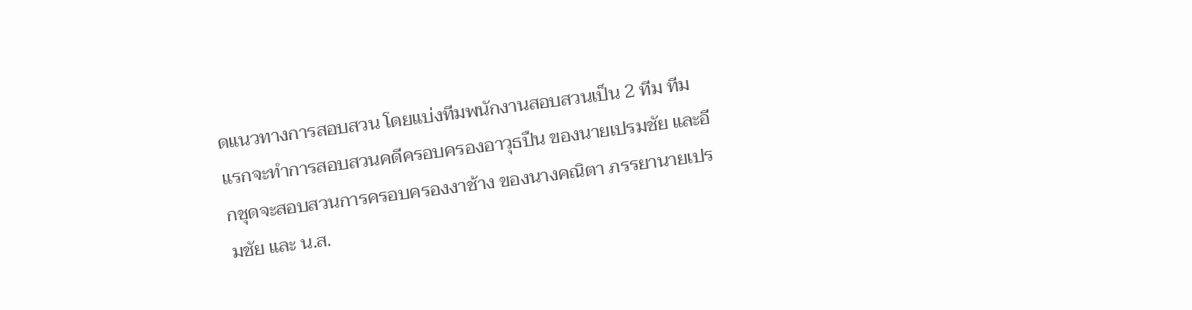ดแนวทางการสอบสวน โดยแบ่งทีมพนักงานสอบสวนเป็น 2 ทีม ทีมแรกจะทำการสอบสวนคดีครอบครองอาวุธปืน ของนายเปรมชัย และอีกชุดจะสอบสวนการครอบครองงาช้าง ของนางคณิตา ภรรยานายเปรมชัย และ น.ส.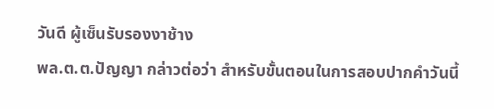วันดี ผู้เซ็นรับรองงาช้าง
พล.ต.ต.ปัญญา กล่าวต่อว่า สำหรับขั้นตอนในการสอบปากคำวันนี้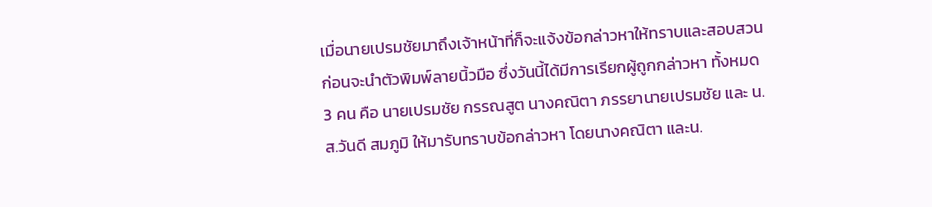เมื่อนายเปรมชัยมาถึงเจ้าหน้าที่ก็จะแจ้งข้อกล่าวหาให้ทราบและสอบสวนก่อนจะนำตัวพิมพ์ลายนิ้วมือ ซึ่งวันนี้ได้มีการเรียกผู้ถูกกล่าวหา ทั้งหมด 3 คน คือ นายเปรมชัย กรรณสูต นางคณิตา ภรรยานายเปรมชัย และ น.ส.วันดี สมภูมิ ให้มารับทราบข้อกล่าวหา โดยนางคณิตา และน.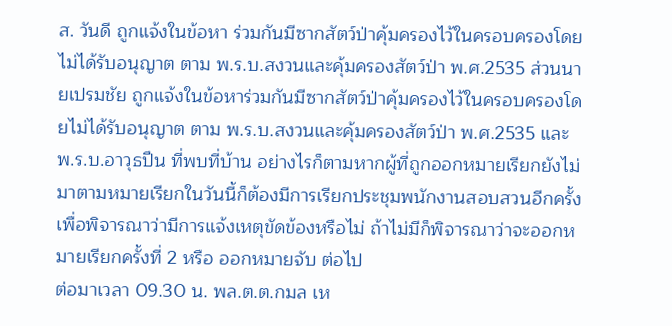ส. วันดี ถูกแจ้งในข้อหา ร่วมกันมีซากสัตว์ป่าคุ้มครองไว้ในครอบครองโดยไม่ได้รับอนุญาต ตาม พ.ร.บ.สงวนและคุ้มครองสัตว์ป่า พ.ศ.2535 ส่วนนายเปรมชัย ถูกแจ้งในข้อหาร่วมกันมีซากสัตว์ป่าคุ้มครองไว้ในครอบครองโดยไม่ได้รับอนุญาต ตาม พ.ร.บ.สงวนและคุ้มครองสัตว์ป่า พ.ศ.2535 และพ.ร.บ.อาวุธปืน ที่พบที่บ้าน อย่างไรก็ตามหากผู้ที่ถูกออกหมายเรียกยังไม่มาตามหมายเรียกในวันนี้ก็ต้องมีการเรียกประชุมพนักงานสอบสวนอีกครั้งเพื่อพิจารณาว่ามีการแจ้งเหตุขัดข้องหรือไม่ ถ้าไม่มีก็พิจารณาว่าจะออกหมายเรียกครั้งที่ 2 หรือ ออกหมายจับ ต่อไป
ต่อมาเวลา 09.30 น. พล.ต.ต.กมล เห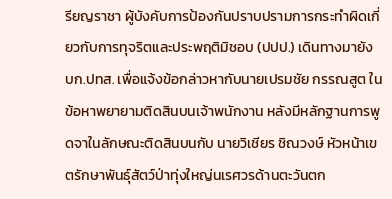รียญราชา ผู้บังคับการป้องกันปราบปรามการกระทำผิดเกี่ยวกับการทุจริตและประพฤติมิชอบ (ปปป.) เดินทางมายัง บก.ปทส. เพื่อแจ้งข้อกล่าวหากับนายเปรมชัย กรรณสูต ในข้อหาพยายามติดสินบนเจ้าพนักงาน หลังมีหลักฐานการพูดจาในลักษณะติดสินบนกับ นายวิเชียร ชิณวงษ์ หัวหน้าเขตรักษาพันธุ์สัตว์ป่าทุ่งใหญ่นเรศวรด้านตะวันตก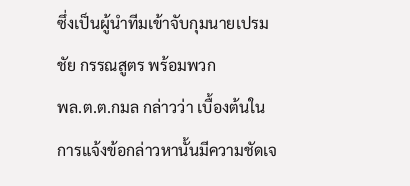ซึ่งเป็นผู้นำทีมเข้าจับกุมนายเปรมชัย กรรณสูตร พร้อมพวก
พล.ต.ต.กมล กล่าวว่า เบื้องต้นในการแจ้งข้อกล่าวหานั้นมีความชัดเจ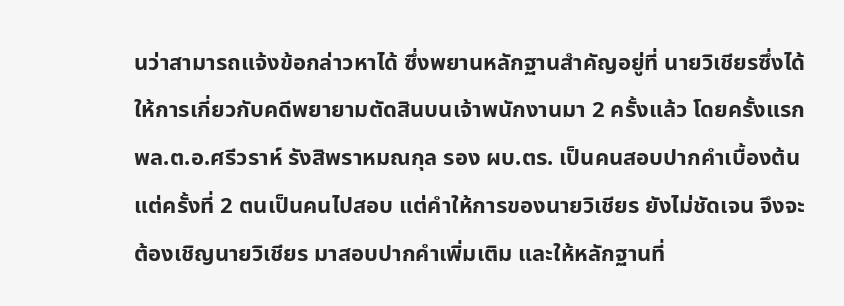นว่าสามารถแจ้งข้อกล่าวหาได้ ซึ่งพยานหลักฐานสำคัญอยู่ที่ นายวิเชียรซึ่งได้ให้การเกี่ยวกับคดีพยายามตัดสินบนเจ้าพนักงานมา 2 ครั้งแล้ว โดยครั้งแรก พล.ต.อ.ศรีวราห์ รังสิพราหมณกุล รอง ผบ.ตร. เป็นคนสอบปากคำเบื้องต้น แต่ครั้งที่ 2 ตนเป็นคนไปสอบ แต่คำให้การของนายวิเชียร ยังไม่ชัดเจน จึงจะต้องเชิญนายวิเชียร มาสอบปากคำเพิ่มเติม และให้หลักฐานที่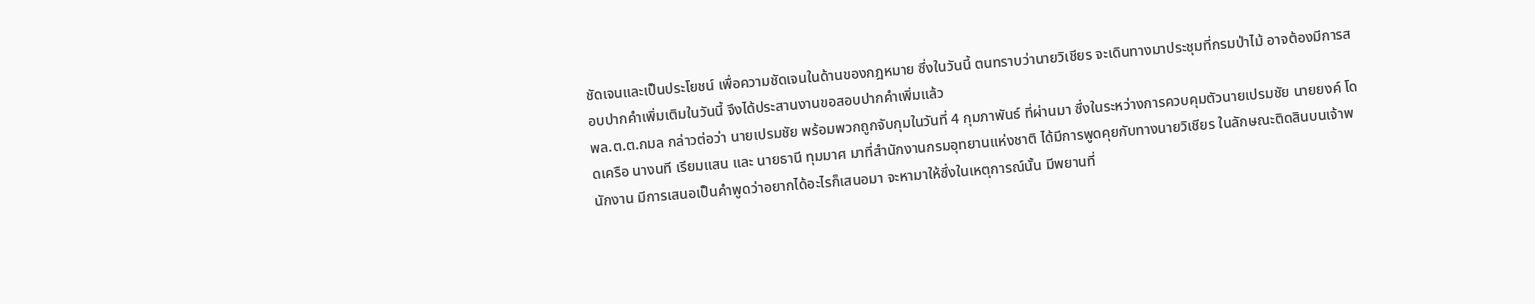ชัดเจนและเป็นประโยชน์ เพื่อความชัดเจนในด้านของกฎหมาย ซึ่งในวันนี้ ตนทราบว่านายวิเชียร จะเดินทางมาประชุมที่กรมป่าไม้ อาจต้องมีการสอบปากคำเพิ่มเติมในวันนี้ จึงได้ประสานงานขอสอบปากคำเพิ่มแล้ว
พล.ต.ต.กมล กล่าวต่อว่า นายเปรมชัย พร้อมพวกถูกจับกุมในวันที่ 4 กุมภาพันธ์ ที่ผ่านมา ซึ่งในระหว่างการควบคุมตัวนายเปรมชัย นายยงค์ โดดเครือ นางนที เรียมแสน และ นายธานี ทุมมาศ มาที่สำนักงานกรมอุทยานแห่งชาติ ได้มีการพูดคุยกับทางนายวิเชียร ในลักษณะติดสินบนเจ้าพนักงาน มีการเสนอเป็นคำพูดว่าอยากได้อะไรก็เสนอมา จะหามาให้ซึ่งในเหตุการณ์นั้น มีพยานที่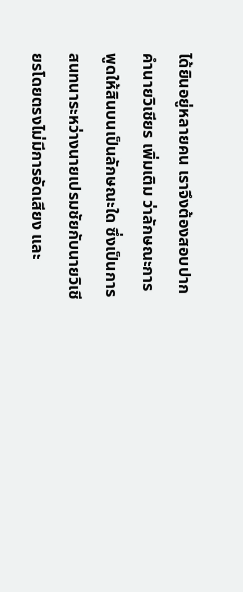ได้ยินอยู่หลายคน เราจึงต้องสอบปากคำนายวิเชียร เพิ่มเติม ว่าลักษณะการพูดให้สินบนเป็นลักษณะใด ซึ่งเป็นการสนทนาระหว่างนายเปรมชัยกับนายวิเชียรโดยตรงไม่มีการอัดเสียง และ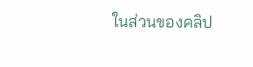ในส่วนของคลิป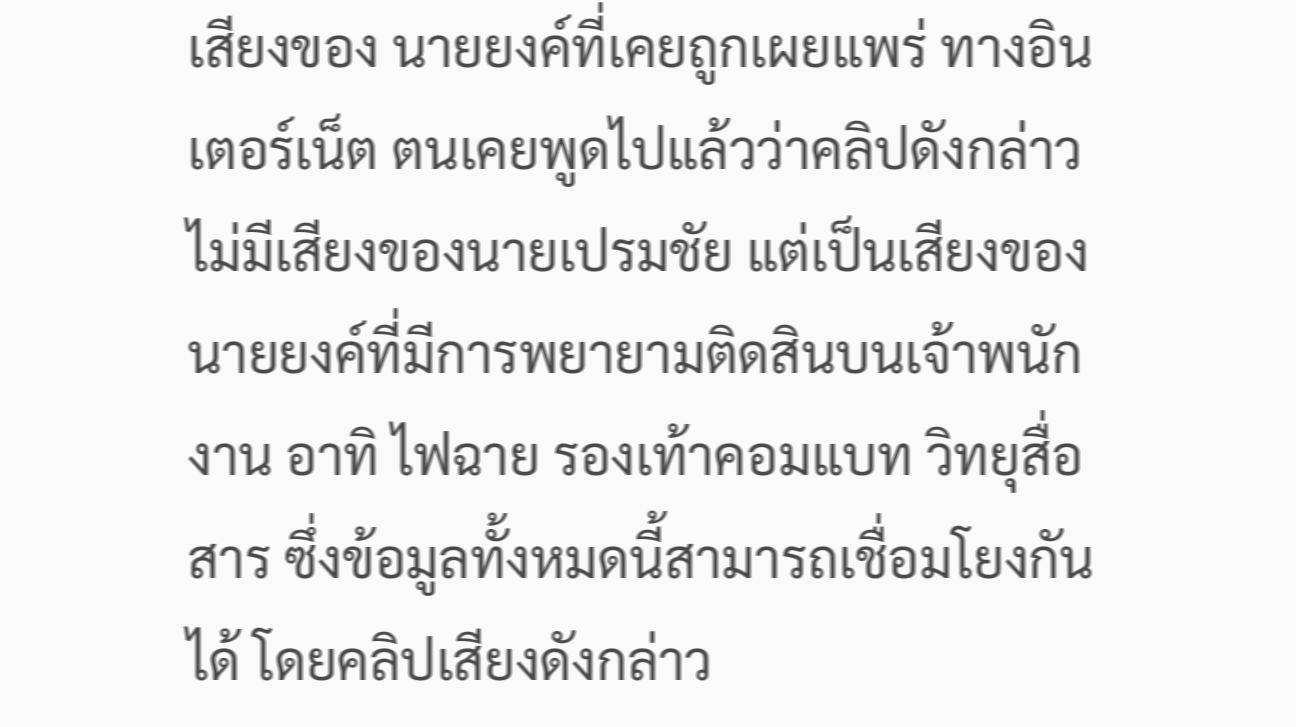เสียงของ นายยงค์ที่เคยถูกเผยแพร่ ทางอินเตอร์เน็ต ตนเคยพูดไปแล้วว่าคลิปดังกล่าว ไม่มีเสียงของนายเปรมชัย แต่เป็นเสียงของ นายยงค์ที่มีการพยายามติดสินบนเจ้าพนักงาน อาทิ ไฟฉาย รองเท้าคอมแบท วิทยุสื่อสาร ซึ่งข้อมูลทั้งหมดนี้สามารถเชื่อมโยงกันได้ โดยคลิปเสียงดังกล่าว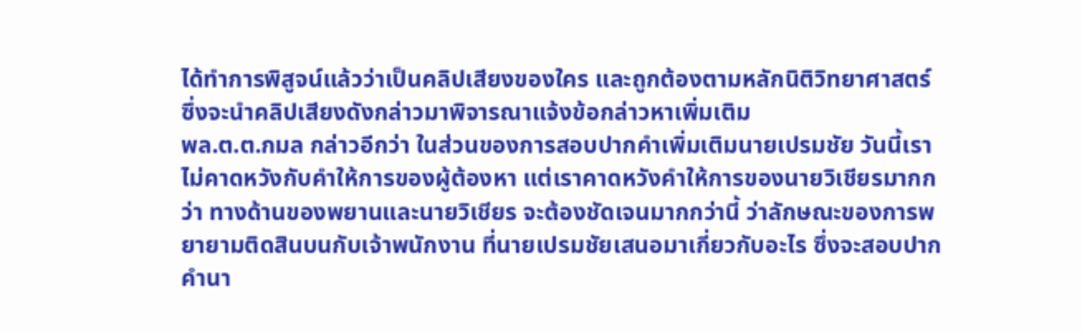ได้ทำการพิสูจน์แล้วว่าเป็นคลิปเสียงของใคร และถูกต้องตามหลักนิติวิทยาศาสตร์ ซึ่งจะนำคลิปเสียงดังกล่าวมาพิจารณาแจ้งข้อกล่าวหาเพิ่มเติม
พล.ต.ต.กมล กล่าวอีกว่า ในส่วนของการสอบปากคำเพิ่มเติมนายเปรมชัย วันนี้เราไม่คาดหวังกับคำให้การของผู้ต้องหา แต่เราคาดหวังคำให้การของนายวิเชียรมากกว่า ทางด้านของพยานและนายวิเชียร จะต้องชัดเจนมากกว่านี้ ว่าลักษณะของการพยายามติดสินบนกับเจ้าพนักงาน ที่นายเปรมชัยเสนอมาเกี่ยวกับอะไร ซึ่งจะสอบปากคำนา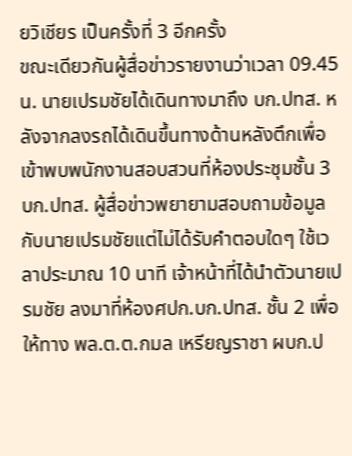ยวิเชียร เป็นครั้งที่ 3 อีกครั้ง
ขณะเดียวกันผู้สื่อข่าวรายงานว่าเวลา 09.45 น. นายเปรมชัยได้เดินทางมาถึง บก.ปทส. หลังจากลงรถได้เดินขึ้นทางด้านหลังตึกเพื่อเข้าพบพนักงานสอบสวนที่ห้องประชุมชั้น 3 บก.ปทส. ผู้สื่อข่าวพยายามสอบถามข้อมูลกับนายเปรมชัยแต่ไม่ได้รับคำตอบใดๆ ใช้เวลาประมาณ 10 นาที เจ้าหน้าที่ได้นำตัวนายเปรมชัย ลงมาที่ห้องศปก.บก.ปทส. ชั้น 2 เพื่อให้ทาง พล.ต.ต.กมล เหรียญราชา ผบก.ป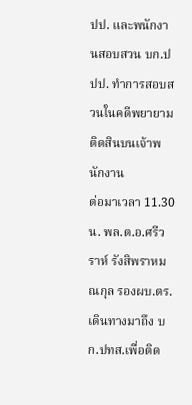ปป. และพนักงานสอบสวน บก.ปปป. ทำการสอบสวนในคดีพยายามติดสินบนเจ้าพนักงาน
ต่อมาเวลา 11.30 น. พล.ต.อ.ศรีวราห์ รังสิพราหมณกุล รองผบ.ตร. เดินทางมาถึง บก.ปทส.เพื่อติด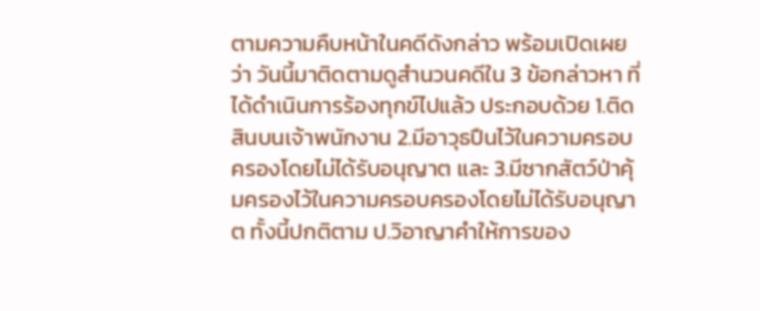ตามความคืบหน้าในคดีดังกล่าว พร้อมเปิดเผยว่า วันนี้มาติดตามดูสำนวนคดีใน 3 ข้อกล่าวหา ที่ได้ดำเนินการร้องทุกข์ไปแล้ว ประกอบด้วย 1.ติดสินบนเจ้าพนักงาน 2.มีอาวุธปืนไว้ในความครอบครองโดยไม่ได้รับอนุญาต และ 3.มีซากสัตว์ป่าคุ้มครองไว้ในความครอบครองโดยไม่ได้รับอนุญาต ทั้งนี้ปกติตาม ป.วิอาญาคำให้การของ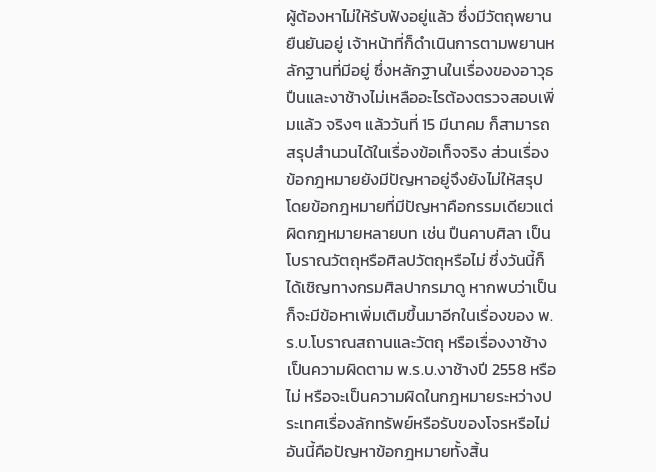ผู้ต้องหาไม่ให้รับฟังอยู่แล้ว ซึ่งมีวัตถุพยานยืนยันอยู่ เจ้าหน้าที่ก็ดำเนินการตามพยานหลักฐานที่มีอยู่ ซึ่งหลักฐานในเรื่องของอาวุธปืนและงาช้างไม่เหลืออะไรต้องตรวจสอบเพิ่มแล้ว จริงๆ แล้ววันที่ 15 มีนาคม ก็สามารถสรุปสำนวนได้ในเรื่องข้อเท็จจริง ส่วนเรื่องข้อกฎหมายยังมีปัญหาอยู่จึงยังไม่ให้สรุป โดยข้อกฎหมายที่มีปัญหาคือกรรมเดียวแต่ผิดกฎหมายหลายบท เช่น ปืนคาบศิลา เป็นโบราณวัตถุหรือศิลปวัตถุหรือไม่ ซึ่งวันนี้ก็ได้เชิญทางกรมศิลปากรมาดู หากพบว่าเป็นก็จะมีข้อหาเพิ่มเติมขึ้นมาอีกในเรื่องของ พ.ร.บ.โบราณสถานและวัตถุ หรือเรื่องงาช้างเป็นความผิดตาม พ.ร.บ.งาช้างปี 2558 หรือไม่ หรือจะเป็นความผิดในกฎหมายระหว่างประเทศเรื่องลักทรัพย์หรือรับของโจรหรือไม่ อันนี้คือปัญหาข้อกฎหมายทั้งสิ้น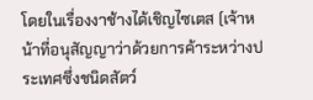โดยในเรื่องงาช้างได้เชิญไซเตส (เจ้าหน้าที่อนุสัญญาว่าด้วยการค้าระหว่างประเทศซึ่งชนิดสัตว์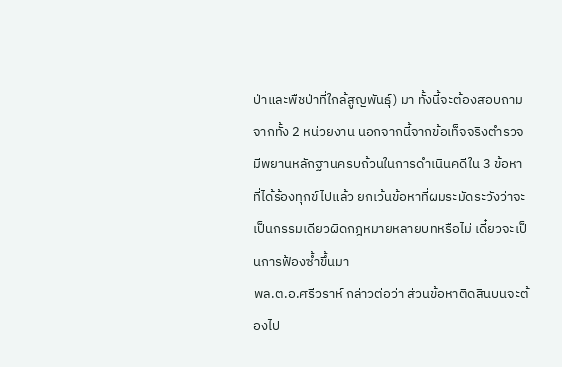ป่าและพืชป่าที่ใกล้สูญพันธุ์) มา ทั้งนี้จะต้องสอบถามจากทั้ง 2 หน่วยงาน นอกจากนี้จากข้อเท็จจริงตำรวจมีพยานหลักฐานครบถ้วนในการดำเนินคดีใน 3 ข้อหาที่ได้ร้องทุกข์ไปแล้ว ยกเว้นข้อหาที่ผมระมัดระวังว่าจะเป็นกรรมเดียวผิดกฎหมายหลายบทหรือไม่ เดี๋ยวจะเป็นการฟ้องซ้ำขึ้นมา
พล.ต.อ.ศรีวราห์ กล่าวต่อว่า ส่วนข้อหาติดสินบนจะต้องไป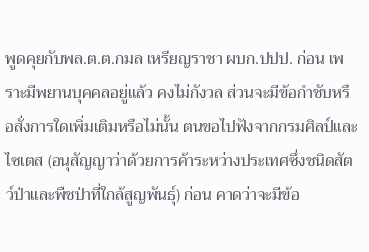พูดคุยกับพล.ต.ต.กมล เหรียญราชา ผบก.ปปป. ก่อน เพราะมีพยานบุคคลอยู่แล้ว คงไม่กังวล ส่วนจะมีข้อกำชับหรือสั่งการใดเพิ่มเติมหรือไม่นั้น ตนขอไปฟังจากกรมศิลป์และไซเตส (อนุสัญญาว่าด้วยการค้าระหว่างประเทศซึ่งชนิดสัตว์ป่าและพืชป่าที่ใกล้สูญพันธุ์) ก่อน คาดว่าจะมีข้อ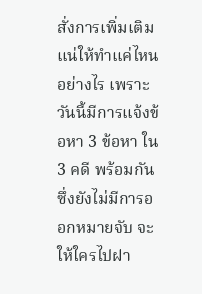สั่งการเพิ่มเติมแน่ให้ทำแค่ไหนอย่างไร เพราะวันนี้มีการแจ้งข้อหา 3 ข้อหา ใน 3 คดี พร้อมกันซึ่งยังไม่มีการออกหมายจับ จะให้ใครไปฝา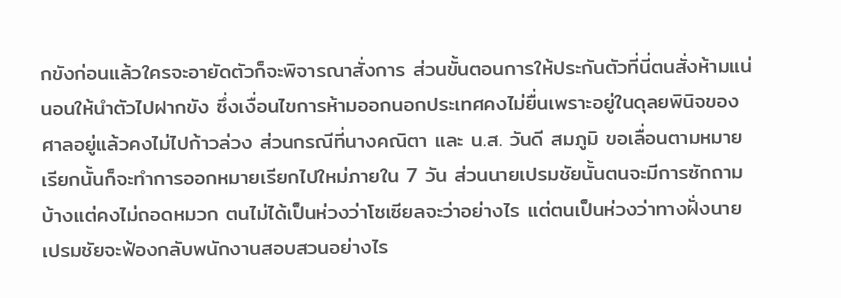กขังก่อนแล้วใครจะอายัดตัวก็จะพิจารณาสั่งการ ส่วนขั้นตอนการให้ประกันตัวที่นี่ตนสั่งห้ามแน่นอนให้นำตัวไปฝากขัง ซึ่งเงื่อนไขการห้ามออกนอกประเทศคงไม่ยื่นเพราะอยู่ในดุลยพินิจของศาลอยู่แล้วคงไม่ไปก้าวล่วง ส่วนกรณีที่นางคณิตา และ น.ส. วันดี สมภูมิ ขอเลื่อนตามหมายเรียกนั้นก็จะทำการออกหมายเรียกไปใหม่ภายใน 7 วัน ส่วนนายเปรมชัยนั้นตนจะมีการซักถามบ้างแต่คงไม่ถอดหมวก ตนไม่ได้เป็นห่วงว่าโซเซียลจะว่าอย่างไร แต่ตนเป็นห่วงว่าทางฝั่งนายเปรมชัยจะฟ้องกลับพนักงานสอบสวนอย่างไร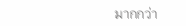มากกว่า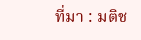ที่มา : มติช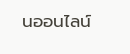นออนไลน์